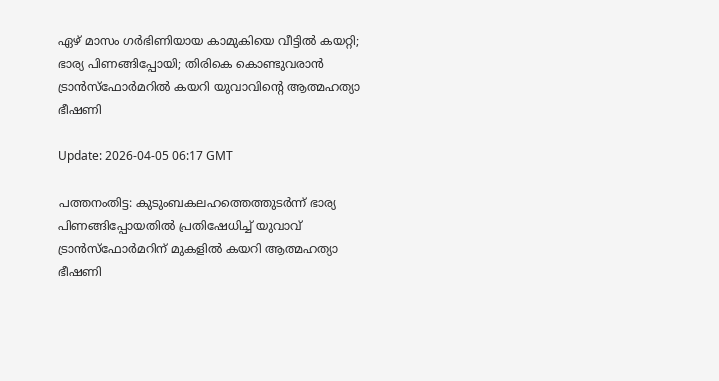ഏഴ് മാസം ഗര്‍ഭിണിയായ കാമുകിയെ വീട്ടില്‍ കയറ്റി; ഭാര്യ പിണങ്ങിപ്പോയി; തിരികെ കൊണ്ടുവരാന്‍ ട്രാന്‍സ്‌ഫോര്‍മറില്‍ കയറി യുവാവിന്റെ ആത്മഹത്യാ ഭീഷണി

Update: 2026-04-05 06:17 GMT

പത്തനംതിട്ട: കുടുംബകലഹത്തെത്തുടര്‍ന്ന് ഭാര്യ പിണങ്ങിപ്പോയതില്‍ പ്രതിഷേധിച്ച് യുവാവ് ട്രാന്‍സ്‌ഫോര്‍മറിന് മുകളില്‍ കയറി ആത്മഹത്യാ ഭീഷണി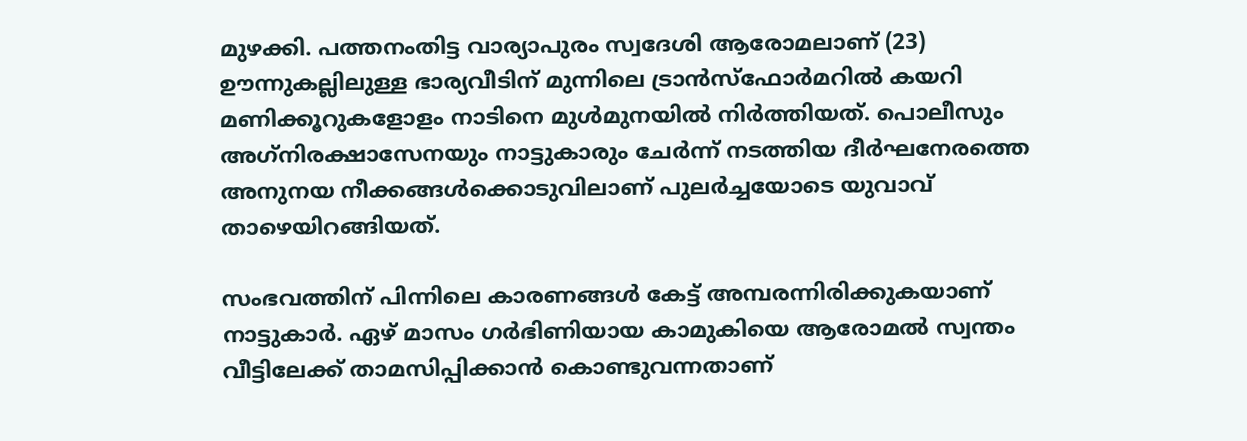മുഴക്കി. പത്തനംതിട്ട വാര്യാപുരം സ്വദേശി ആരോമലാണ് (23) ഊന്നുകല്ലിലുള്ള ഭാര്യവീടിന് മുന്നിലെ ട്രാന്‍സ്‌ഫോര്‍മറില്‍ കയറി മണിക്കൂറുകളോളം നാടിനെ മുള്‍മുനയില്‍ നിര്‍ത്തിയത്. പൊലീസും അഗ്‌നിരക്ഷാസേനയും നാട്ടുകാരും ചേര്‍ന്ന് നടത്തിയ ദീര്‍ഘനേരത്തെ അനുനയ നീക്കങ്ങള്‍ക്കൊടുവിലാണ് പുലര്‍ച്ചയോടെ യുവാവ് താഴെയിറങ്ങിയത്.

സംഭവത്തിന് പിന്നിലെ കാരണങ്ങള്‍ കേട്ട് അമ്പരന്നിരിക്കുകയാണ് നാട്ടുകാര്‍. ഏഴ് മാസം ഗര്‍ഭിണിയായ കാമുകിയെ ആരോമല്‍ സ്വന്തം വീട്ടിലേക്ക് താമസിപ്പിക്കാന്‍ കൊണ്ടുവന്നതാണ്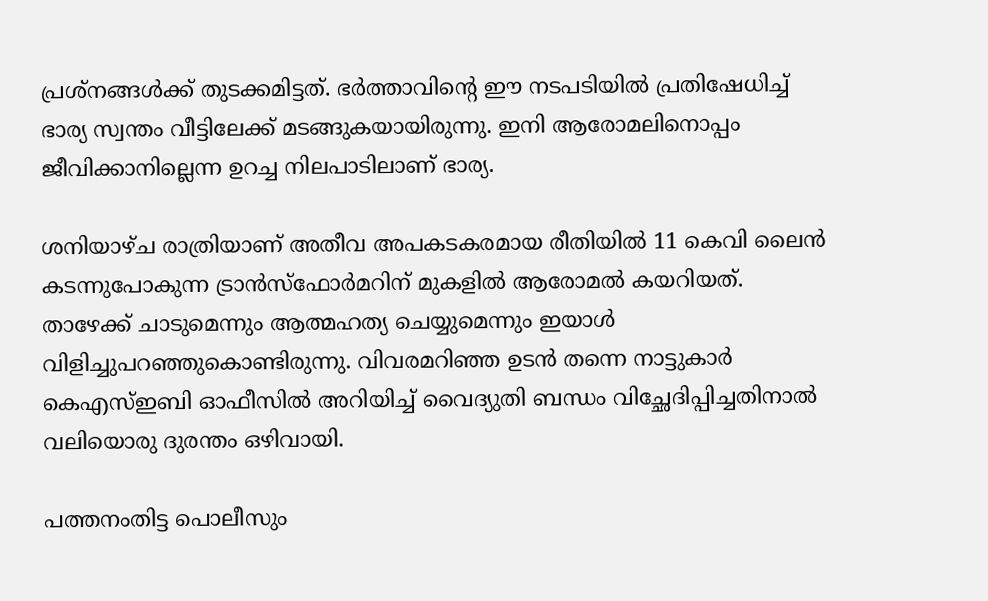പ്രശ്‌നങ്ങള്‍ക്ക് തുടക്കമിട്ടത്. ഭര്‍ത്താവിന്റെ ഈ നടപടിയില്‍ പ്രതിഷേധിച്ച് ഭാര്യ സ്വന്തം വീട്ടിലേക്ക് മടങ്ങുകയായിരുന്നു. ഇനി ആരോമലിനൊപ്പം ജീവിക്കാനില്ലെന്ന ഉറച്ച നിലപാടിലാണ് ഭാര്യ.

ശനിയാഴ്ച രാത്രിയാണ് അതീവ അപകടകരമായ രീതിയില്‍ 11 കെവി ലൈന്‍ കടന്നുപോകുന്ന ട്രാന്‍സ്‌ഫോര്‍മറിന് മുകളില്‍ ആരോമല്‍ കയറിയത്. താഴേക്ക് ചാടുമെന്നും ആത്മഹത്യ ചെയ്യുമെന്നും ഇയാള്‍ വിളിച്ചുപറഞ്ഞുകൊണ്ടിരുന്നു. വിവരമറിഞ്ഞ ഉടന്‍ തന്നെ നാട്ടുകാര്‍ കെഎസ്ഇബി ഓഫീസില്‍ അറിയിച്ച് വൈദ്യുതി ബന്ധം വിച്ഛേദിപ്പിച്ചതിനാല്‍ വലിയൊരു ദുരന്തം ഒഴിവായി.

പത്തനംതിട്ട പൊലീസും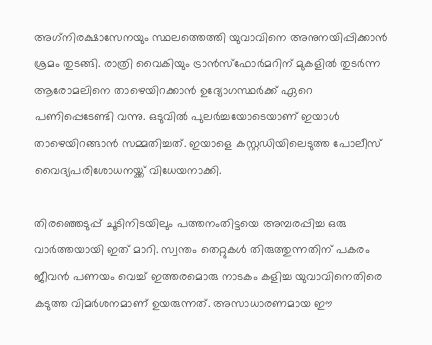അഗ്‌നിരക്ഷാസേനയും സ്ഥലത്തെത്തി യുവാവിനെ അനുനയിപ്പിക്കാന്‍ ശ്രമം തുടങ്ങി. രാത്രി വൈകിയും ട്രാന്‍സ്‌ഫോര്‍മറിന് മുകളില്‍ തുടര്‍ന്ന ആരോമലിനെ താഴെയിറക്കാന്‍ ഉദ്യോഗസ്ഥര്‍ക്ക് ഏറെ പണിപ്പെടേണ്ടി വന്നു. ഒടുവില്‍ പുലര്‍ച്ചയോടെയാണ് ഇയാള്‍ താഴെയിറങ്ങാന്‍ സമ്മതിച്ചത്. ഇയാളെ കസ്റ്റഡിയിലെടുത്ത പോലീസ് വൈദ്യപരിശോധനയ്ക്ക് വിധേയനാക്കി.

തിരഞ്ഞെടുപ്പ് ചൂടിനിടയിലും പത്തനംതിട്ടയെ അമ്പരപ്പിച്ച ഒരു വാര്‍ത്തയായി ഇത് മാറി. സ്വന്തം തെറ്റുകള്‍ തിരുത്തുന്നതിന് പകരം ജീവന്‍ പണയം വെച്ച് ഇത്തരമൊരു നാടകം കളിച്ച യുവാവിനെതിരെ കടുത്ത വിമര്‍ശനമാണ് ഉയരുന്നത്. അസാധാരണമായ ഈ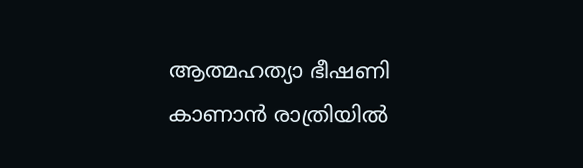ആത്മഹത്യാ ഭീഷണി കാണാന്‍ രാത്രിയില്‍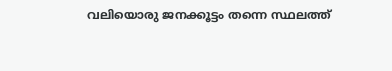വലിയൊരു ജനക്കൂട്ടം തന്നെ സ്ഥലത്ത്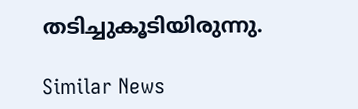തടിച്ചുകൂടിയിരുന്നു.

Similar News